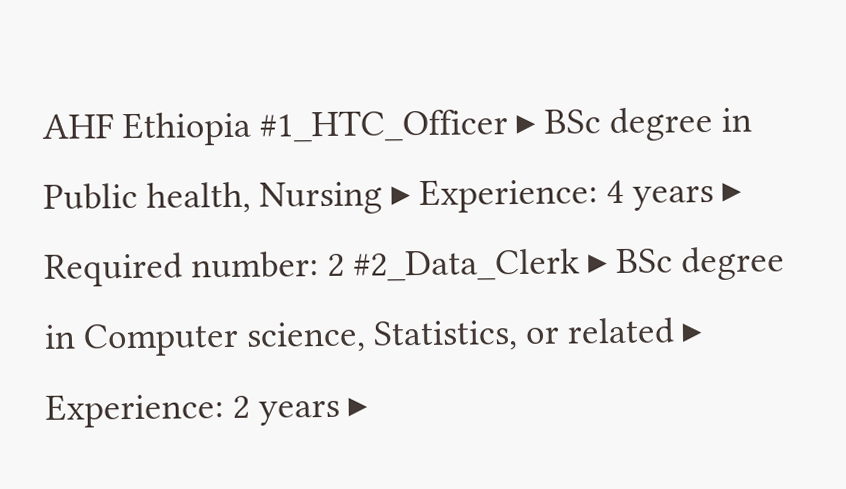AHF Ethiopia #1_HTC_Officer ▸ BSc degree in Public health, Nursing ▸ Experience: 4 years ▸ Required number: 2 #2_Data_Clerk ▸ BSc degree in Computer science, Statistics, or related ▸ Experience: 2 years ▸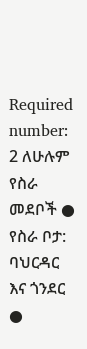Required number: 2 ለሁሉም የስራ መደቦች ● የስራ ቦታ: ባህርዳር እና ጎንደር ●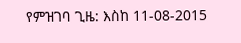የምዝገባ ጊዜ: እስከ 11-08-2015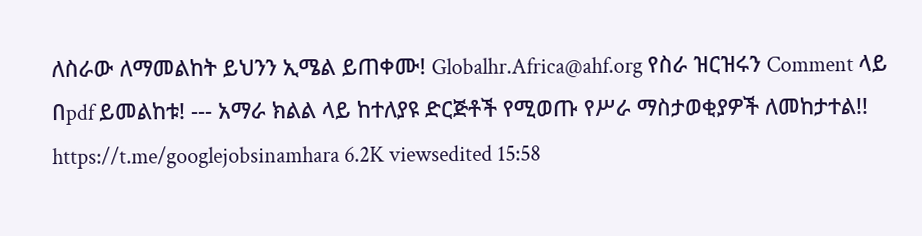ለስራው ለማመልከት ይህንን ኢሜል ይጠቀሙ! Globalhr.Africa@ahf.org የስራ ዝርዝሩን Comment ላይ በpdf ይመልከቱ! --- አማራ ክልል ላይ ከተለያዩ ድርጅቶች የሚወጡ የሥራ ማስታወቂያዎች ለመከታተል!! https://t.me/googlejobsinamhara 6.2K viewsedited 15:58